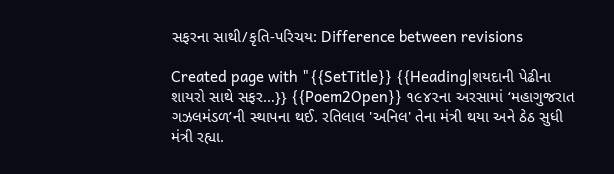સફરના સાથી/કૃતિ-પરિચય: Difference between revisions

Created page with "{{SetTitle}} {{Heading|શયદાની પેઢીના શાયરો સાથે સફર…}} {{Poem2Open}} ૧૯૪૨ના અરસામાં ‘મહાગુજરાત ગઝલમંડળ’ની સ્થાપના થઈ. રતિલાલ 'અનિલ' તેના મંત્રી થયા અને ઠેઠ સુધી મંત્રી રહ્યા.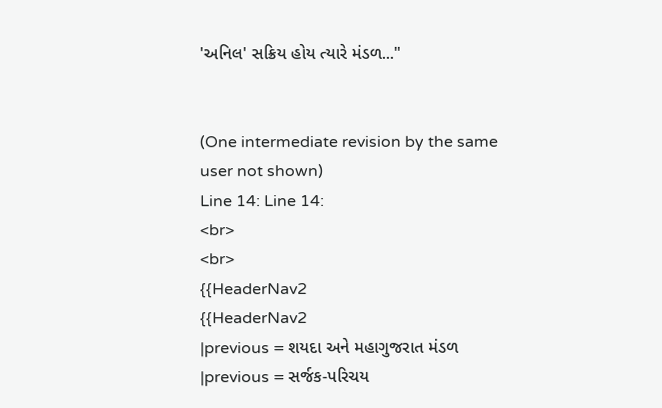'અનિલ' સક્રિય હોય ત્યારે મંડળ..."


(One intermediate revision by the same user not shown)
Line 14: Line 14:
<br>
<br>
{{HeaderNav2
{{HeaderNav2
|previous = શયદા અને મહાગુજરાત મંડળ
|previous = સર્જક-પરિચય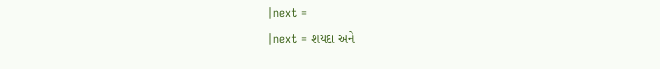|next =
|next = શયદા અને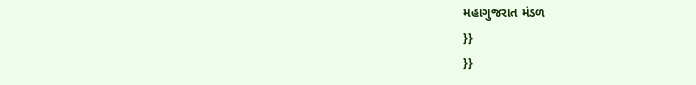મહાગુજરાત મંડળ
}}
}}